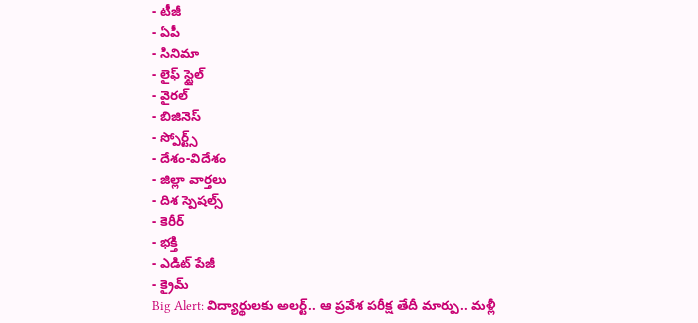- టీజీ
- ఏపీ
- సినిమా
- లైఫ్ స్టైల్
- వైరల్
- బిజినెస్
- స్పోర్ట్స్
- దేశం-విదేశం
- జిల్లా వార్తలు
- దిశ స్పెషల్స్
- కెరీర్
- భక్తి
- ఎడిట్ పేజీ
- క్రైమ్
Big Alert: విద్యార్థులకు అలర్ట్.. ఆ ప్రవేశ పరీక్ష తేదీ మార్పు.. మళ్లీ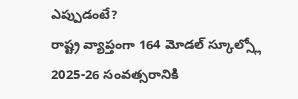ఎప్పుడంటే?
రాష్ట్ర వ్యాప్తంగా 164 మోడల్ స్కూల్స్లో 2025-26 సంవత్సరానికి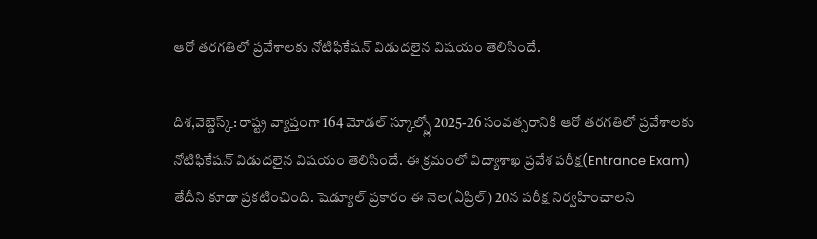ఆరో తరగతిలో ప్రవేశాలకు నోటిఫికేషన్ విడుదలైన విషయం తెలిసిందే.

దిశ,వెబ్డెస్క్: రాష్ట్ర వ్యాప్తంగా 164 మోడల్ స్కూల్స్లో 2025-26 సంవత్సరానికి ఆరో తరగతిలో ప్రవేశాలకు నోటిఫికేషన్ విడుదలైన విషయం తెలిసిందే. ఈ క్రమంలో విద్యాశాఖ ప్రవేశ పరీక్ష(Entrance Exam) తేదీని కూడా ప్రకటించింది. షెడ్యూల్ ప్రకారం ఈ నెల(ఏప్రిల్) 20న పరీక్ష నిర్వహించాలని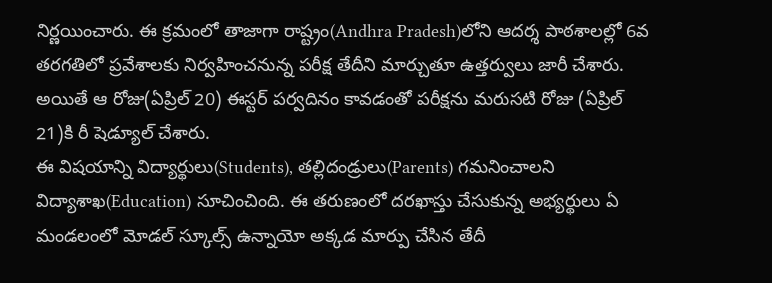నిర్ణయించారు. ఈ క్రమంలో తాజాగా రాష్ట్రం(Andhra Pradesh)లోని ఆదర్శ పాఠశాలల్లో 6వ తరగతిలో ప్రవేశాలకు నిర్వహించనున్న పరీక్ష తేదీని మార్చుతూ ఉత్తర్వులు జారీ చేశారు. అయితే ఆ రోజు(ఏప్రిల్ 20) ఈస్టర్ పర్వదినం కావడంతో పరీక్షను మరుసటి రోజు (ఏప్రిల్ 21)కి రీ షెడ్యూల్ చేశారు.
ఈ విషయాన్ని విద్యార్థులు(Students), తల్లిదండ్రులు(Parents) గమనించాలని విద్యాశాఖ(Education) సూచించింది. ఈ తరుణంలో దరఖాస్తు చేసుకున్న అభ్యర్థులు ఏ మండలంలో మోడల్ స్కూల్స్ ఉన్నాయో అక్కడ మార్పు చేసిన తేదీ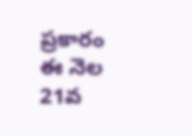ప్రకారం ఈ నెల 21వ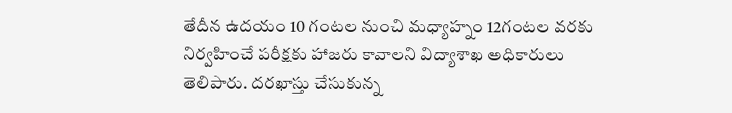తేదీన ఉదయం 10 గంటల నుంచి మధ్యాహ్నం 12గంటల వరకు నిర్వహించే పరీక్షకు హాజరు కావాలని విద్యాశాఖ అధికారులు తెలిపారు. దరఖాస్తు చేసుకున్న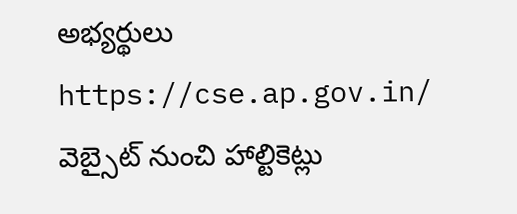అభ్యర్థులు https://cse.ap.gov.in/ వెబ్సైట్ నుంచి హాల్టికెట్లు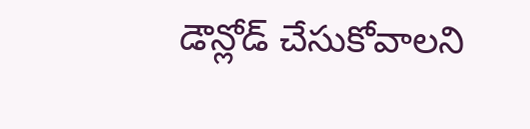డౌన్లోడ్ చేసుకోవాలని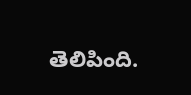తెలిపింది.